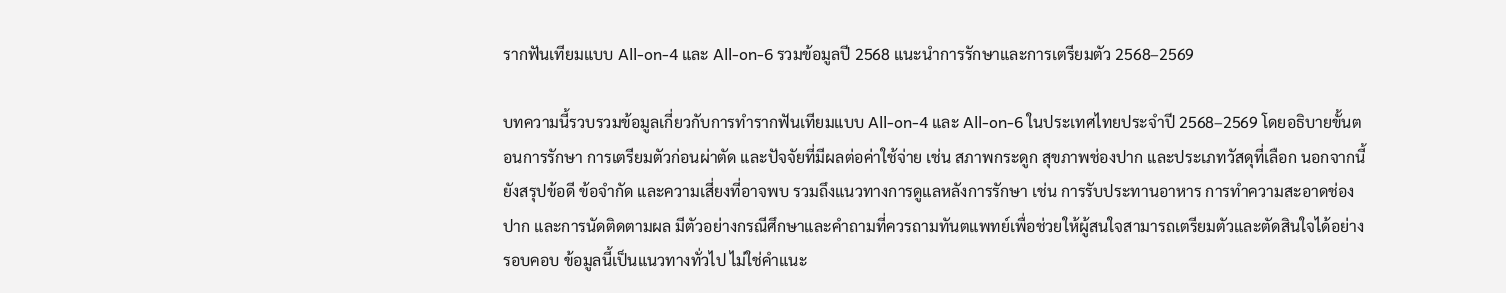รากฟันเทียมแบบ All-on-4 และ All-on-6 รวมข้อมูลปี 2568 แนะนำการรักษาและการเตรียมตัว 2568–2569

บทความนี้รวบรวมข้อมูลเกี่ยวกับการทำรากฟันเทียมแบบ All-on-4 และ All-on-6 ในประเทศไทยประจำปี 2568–2569 โดยอธิบายขั้นตอนการรักษา การเตรียมตัวก่อนผ่าตัด และปัจจัยที่มีผลต่อค่าใช้จ่าย เช่น สภาพกระดูก สุขภาพช่องปาก และประเภทวัสดุที่เลือก นอกจากนี้ยังสรุปข้อดี ข้อจำกัด และความเสี่ยงที่อาจพบ รวมถึงแนวทางการดูแลหลังการรักษา เช่น การรับประทานอาหาร การทำความสะอาดช่องปาก และการนัดติดตามผล มีตัวอย่างกรณีศึกษาและคำถามที่ควรถามทันตแพทย์เพื่อช่วยให้ผู้สนใจสามารถเตรียมตัวและตัดสินใจได้อย่างรอบคอบ ข้อมูลนี้เป็นแนวทางทั่วไป ไม่ใช่คำแนะ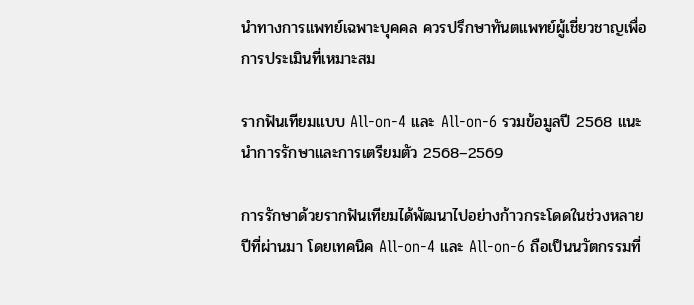นำทางการแพทย์เฉพาะบุคคล ควรปรึกษาทันตแพทย์ผู้เชี่ยวชาญเพื่อการประเมินที่เหมาะสม

รากฟันเทียมแบบ All-on-4 และ All-on-6 รวมข้อมูลปี 2568 แนะนำการรักษาและการเตรียมตัว 2568–2569

การรักษาด้วยรากฟันเทียมได้พัฒนาไปอย่างก้าวกระโดดในช่วงหลายปีที่ผ่านมา โดยเทคนิค All-on-4 และ All-on-6 ถือเป็นนวัตกรรมที่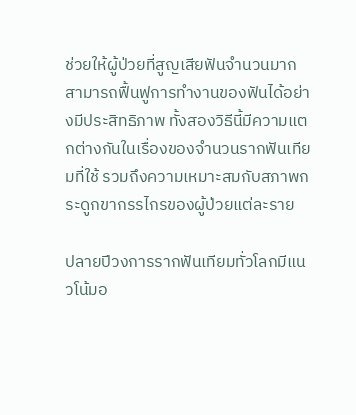ช่วยให้ผู้ป่วยที่สูญเสียฟันจำนวนมากสามารถฟื้นฟูการทำงานของฟันได้อย่างมีประสิทธิภาพ ทั้งสองวิธีนี้มีความแตกต่างกันในเรื่องของจำนวนรากฟันเทียมที่ใช้ รวมถึงความเหมาะสมกับสภาพกระดูกขากรรไกรของผู้ป่วยแต่ละราย

ปลายปีวงการรากฟันเทียมทั่วโลกมีแนวโน้มอ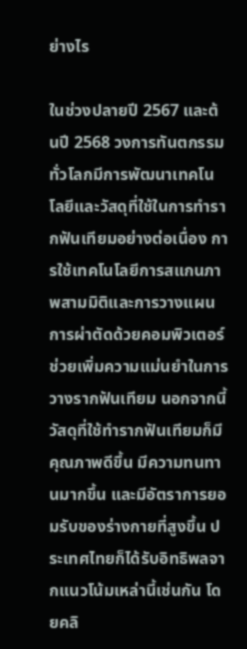ย่างไร

ในช่วงปลายปี 2567 และต้นปี 2568 วงการทันตกรรมทั่วโลกมีการพัฒนาเทคโนโลยีและวัสดุที่ใช้ในการทำรากฟันเทียมอย่างต่อเนื่อง การใช้เทคโนโลยีการสแกนภาพสามมิติและการวางแผนการผ่าตัดด้วยคอมพิวเตอร์ช่วยเพิ่มความแม่นยำในการวางรากฟันเทียม นอกจากนี้ วัสดุที่ใช้ทำรากฟันเทียมก็มีคุณภาพดีขึ้น มีความทนทานมากขึ้น และมีอัตราการยอมรับของร่างกายที่สูงขึ้น ประเทศไทยก็ได้รับอิทธิพลจากแนวโน้มเหล่านี้เช่นกัน โดยคลิ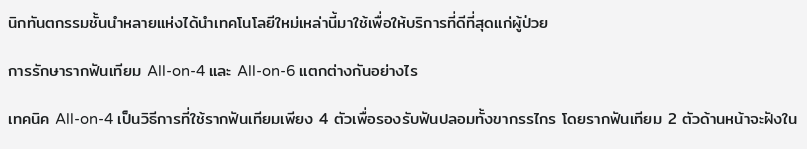นิกทันตกรรมชั้นนำหลายแห่งได้นำเทคโนโลยีใหม่เหล่านี้มาใช้เพื่อให้บริการที่ดีที่สุดแก่ผู้ป่วย

การรักษารากฟันเทียม All-on-4 และ All-on-6 แตกต่างกันอย่างไร

เทคนิค All-on-4 เป็นวิธีการที่ใช้รากฟันเทียมเพียง 4 ตัวเพื่อรองรับฟันปลอมทั้งขากรรไกร โดยรากฟันเทียม 2 ตัวด้านหน้าจะฝังใน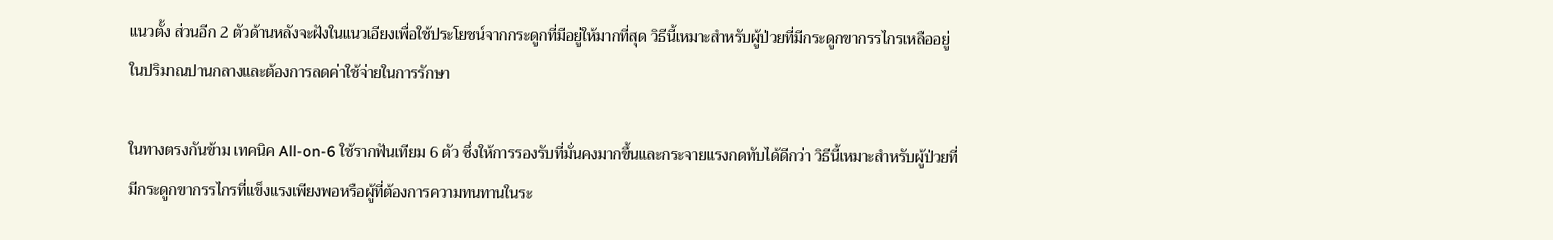แนวตั้ง ส่วนอีก 2 ตัวด้านหลังจะฝังในแนวเอียงเพื่อใช้ประโยชน์จากกระดูกที่มีอยู่ให้มากที่สุด วิธีนี้เหมาะสำหรับผู้ป่วยที่มีกระดูกขากรรไกรเหลืออยู่ในปริมาณปานกลางและต้องการลดค่าใช้จ่ายในการรักษา

ในทางตรงกันข้าม เทคนิค All-on-6 ใช้รากฟันเทียม 6 ตัว ซึ่งให้การรองรับที่มั่นคงมากขึ้นและกระจายแรงกดทับได้ดีกว่า วิธีนี้เหมาะสำหรับผู้ป่วยที่มีกระดูกขากรรไกรที่แข็งแรงเพียงพอหรือผู้ที่ต้องการความทนทานในระ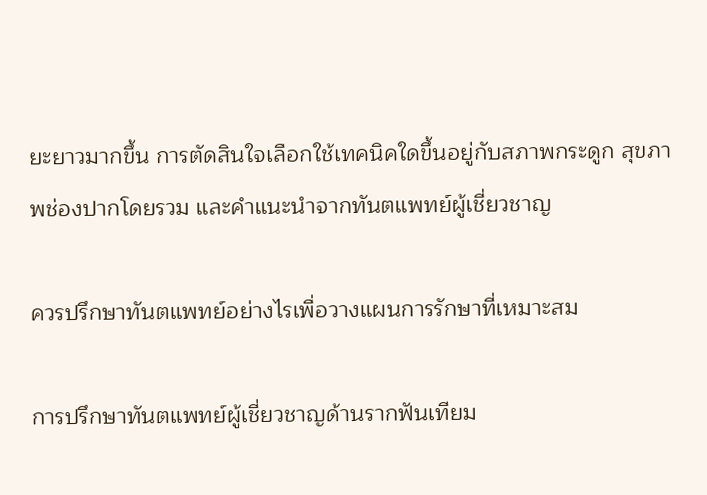ยะยาวมากขึ้น การตัดสินใจเลือกใช้เทคนิคใดขึ้นอยู่กับสภาพกระดูก สุขภาพช่องปากโดยรวม และคำแนะนำจากทันตแพทย์ผู้เชี่ยวชาญ

ควรปรึกษาทันตแพทย์อย่างไรเพื่อวางแผนการรักษาที่เหมาะสม

การปรึกษาทันตแพทย์ผู้เชี่ยวชาญด้านรากฟันเทียม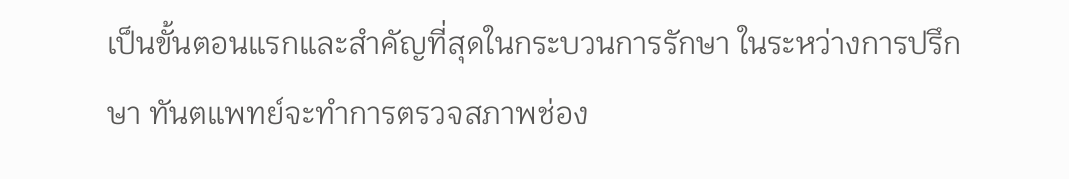เป็นขั้นตอนแรกและสำคัญที่สุดในกระบวนการรักษา ในระหว่างการปรึกษา ทันตแพทย์จะทำการตรวจสภาพช่อง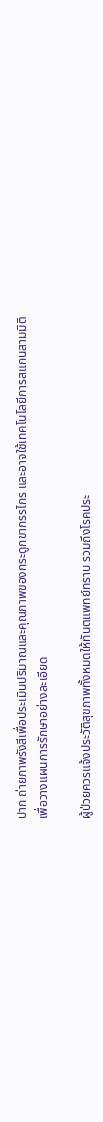ปาก ถ่ายภาพรังสีเพื่อประเมินปริมาณและคุณภาพของกระดูกขากรรไกร และอาจใช้เทคโนโลยีการสแกนสามมิติเพื่อวางแผนการรักษาอย่างละเอียด

ผู้ป่วยควรแจ้งประวัติสุขภาพทั้งหมดให้ทันตแพทย์ทราบ รวมถึงโรคประ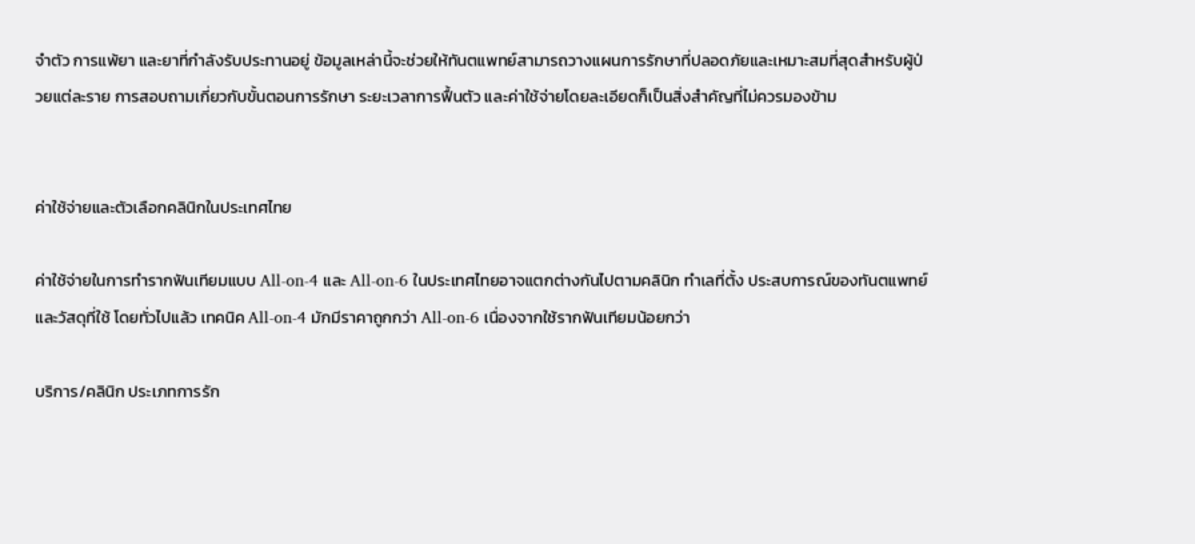จำตัว การแพ้ยา และยาที่กำลังรับประทานอยู่ ข้อมูลเหล่านี้จะช่วยให้ทันตแพทย์สามารถวางแผนการรักษาที่ปลอดภัยและเหมาะสมที่สุดสำหรับผู้ป่วยแต่ละราย การสอบถามเกี่ยวกับขั้นตอนการรักษา ระยะเวลาการฟื้นตัว และค่าใช้จ่ายโดยละเอียดก็เป็นสิ่งสำคัญที่ไม่ควรมองข้าม


ค่าใช้จ่ายและตัวเลือกคลินิกในประเทศไทย

ค่าใช้จ่ายในการทำรากฟันเทียมแบบ All-on-4 และ All-on-6 ในประเทศไทยอาจแตกต่างกันไปตามคลินิก ทำเลที่ตั้ง ประสบการณ์ของทันตแพทย์ และวัสดุที่ใช้ โดยทั่วไปแล้ว เทคนิค All-on-4 มักมีราคาถูกกว่า All-on-6 เนื่องจากใช้รากฟันเทียมน้อยกว่า

บริการ/คลินิก ประเภทการรัก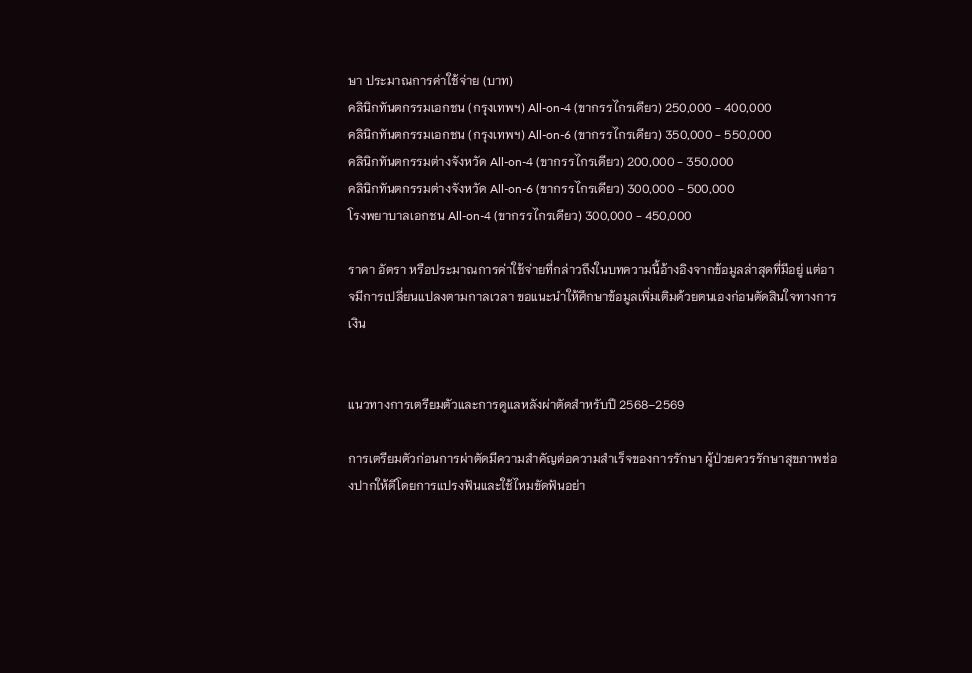ษา ประมาณการค่าใช้จ่าย (บาท)
คลินิกทันตกรรมเอกชน (กรุงเทพฯ) All-on-4 (ขากรรไกรเดียว) 250,000 - 400,000
คลินิกทันตกรรมเอกชน (กรุงเทพฯ) All-on-6 (ขากรรไกรเดียว) 350,000 - 550,000
คลินิกทันตกรรมต่างจังหวัด All-on-4 (ขากรรไกรเดียว) 200,000 - 350,000
คลินิกทันตกรรมต่างจังหวัด All-on-6 (ขากรรไกรเดียว) 300,000 - 500,000
โรงพยาบาลเอกชน All-on-4 (ขากรรไกรเดียว) 300,000 - 450,000

ราคา อัตรา หรือประมาณการค่าใช้จ่ายที่กล่าวถึงในบทความนี้อ้างอิงจากข้อมูลล่าสุดที่มีอยู่ แต่อาจมีการเปลี่ยนแปลงตามกาลเวลา ขอแนะนำให้ศึกษาข้อมูลเพิ่มเติมด้วยตนเองก่อนตัดสินใจทางการเงิน


แนวทางการเตรียมตัวและการดูแลหลังผ่าตัดสำหรับปี 2568–2569

การเตรียมตัวก่อนการผ่าตัดมีความสำคัญต่อความสำเร็จของการรักษา ผู้ป่วยควรรักษาสุขภาพช่องปากให้ดีโดยการแปรงฟันและใช้ไหมขัดฟันอย่า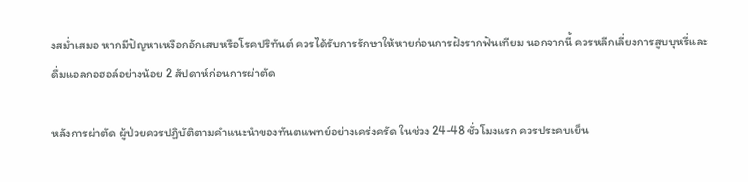งสม่ำเสมอ หากมีปัญหาเหงือกอักเสบหรือโรคปริทันต์ ควรได้รับการรักษาให้หายก่อนการฝังรากฟันเทียม นอกจากนี้ ควรหลีกเลี่ยงการสูบบุหรี่และดื่มแอลกอฮอล์อย่างน้อย 2 สัปดาห์ก่อนการผ่าตัด

หลังการผ่าตัด ผู้ป่วยควรปฏิบัติตามคำแนะนำของทันตแพทย์อย่างเคร่งครัด ในช่วง 24-48 ชั่วโมงแรก ควรประคบเย็น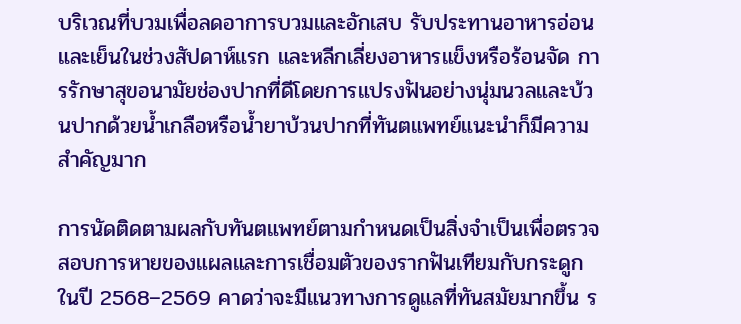บริเวณที่บวมเพื่อลดอาการบวมและอักเสบ รับประทานอาหารอ่อนและเย็นในช่วงสัปดาห์แรก และหลีกเลี่ยงอาหารแข็งหรือร้อนจัด การรักษาสุขอนามัยช่องปากที่ดีโดยการแปรงฟันอย่างนุ่มนวลและบ้วนปากด้วยน้ำเกลือหรือน้ำยาบ้วนปากที่ทันตแพทย์แนะนำก็มีความสำคัญมาก

การนัดติดตามผลกับทันตแพทย์ตามกำหนดเป็นสิ่งจำเป็นเพื่อตรวจสอบการหายของแผลและการเชื่อมตัวของรากฟันเทียมกับกระดูก ในปี 2568–2569 คาดว่าจะมีแนวทางการดูแลที่ทันสมัยมากขึ้น ร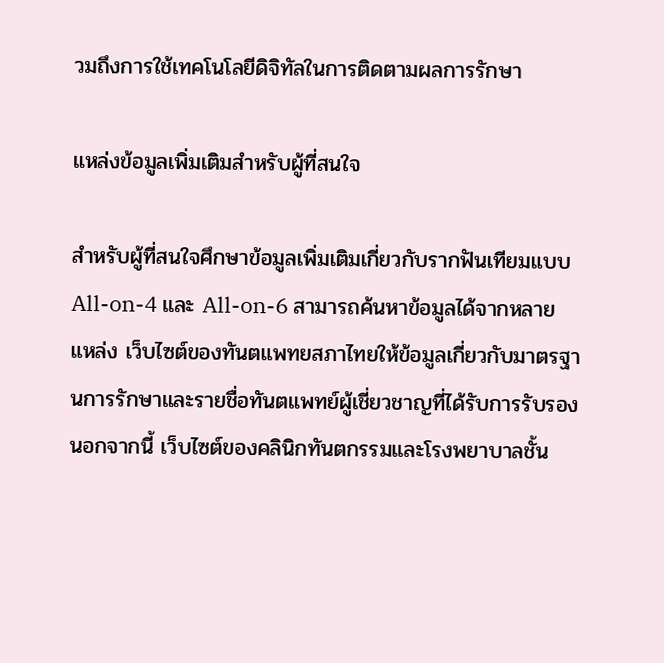วมถึงการใช้เทคโนโลยีดิจิทัลในการติดตามผลการรักษา

แหล่งข้อมูลเพิ่มเติมสำหรับผู้ที่สนใจ

สำหรับผู้ที่สนใจศึกษาข้อมูลเพิ่มเติมเกี่ยวกับรากฟันเทียมแบบ All-on-4 และ All-on-6 สามารถค้นหาข้อมูลได้จากหลายแหล่ง เว็บไซต์ของทันตแพทยสภาไทยให้ข้อมูลเกี่ยวกับมาตรฐานการรักษาและรายชื่อทันตแพทย์ผู้เชี่ยวชาญที่ได้รับการรับรอง นอกจากนี้ เว็บไซต์ของคลินิกทันตกรรมและโรงพยาบาลชั้น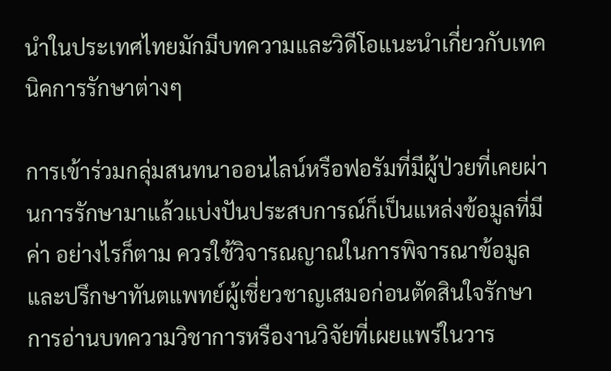นำในประเทศไทยมักมีบทความและวิดีโอแนะนำเกี่ยวกับเทคนิคการรักษาต่างๆ

การเข้าร่วมกลุ่มสนทนาออนไลน์หรือฟอรัมที่มีผู้ป่วยที่เคยผ่านการรักษามาแล้วแบ่งปันประสบการณ์ก็เป็นแหล่งข้อมูลที่มีค่า อย่างไรก็ตาม ควรใช้วิจารณญาณในการพิจารณาข้อมูลและปรึกษาทันตแพทย์ผู้เชี่ยวชาญเสมอก่อนตัดสินใจรักษา การอ่านบทความวิชาการหรืองานวิจัยที่เผยแพร่ในวาร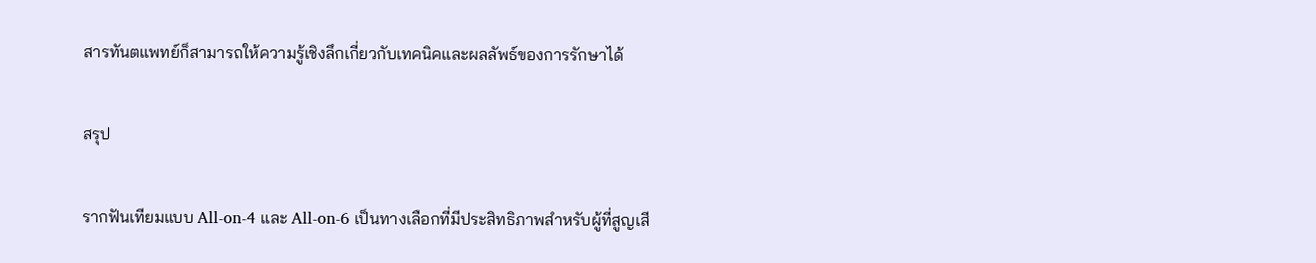สารทันตแพทย์ก็สามารถให้ความรู้เชิงลึกเกี่ยวกับเทคนิคและผลลัพธ์ของการรักษาได้

สรุป

รากฟันเทียมแบบ All-on-4 และ All-on-6 เป็นทางเลือกที่มีประสิทธิภาพสำหรับผู้ที่สูญเสี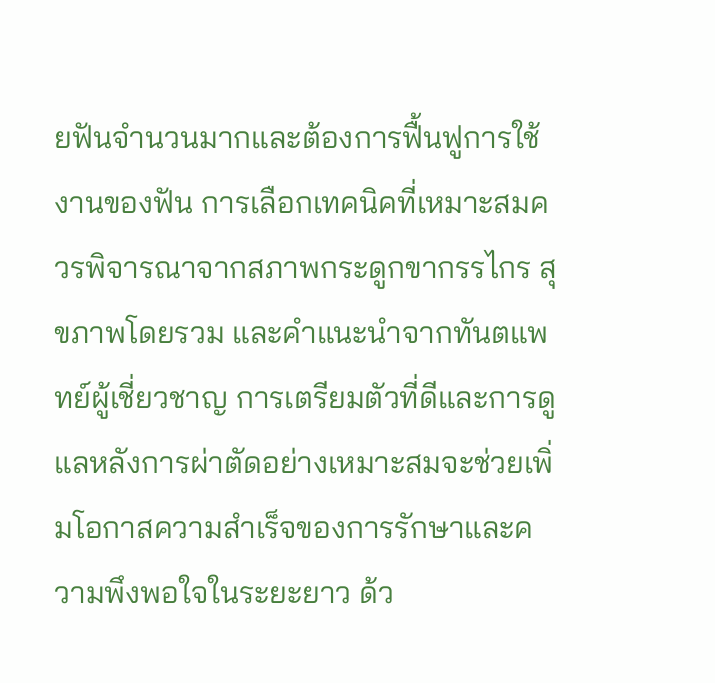ยฟันจำนวนมากและต้องการฟื้นฟูการใช้งานของฟัน การเลือกเทคนิคที่เหมาะสมควรพิจารณาจากสภาพกระดูกขากรรไกร สุขภาพโดยรวม และคำแนะนำจากทันตแพทย์ผู้เชี่ยวชาญ การเตรียมตัวที่ดีและการดูแลหลังการผ่าตัดอย่างเหมาะสมจะช่วยเพิ่มโอกาสความสำเร็จของการรักษาและความพึงพอใจในระยะยาว ด้ว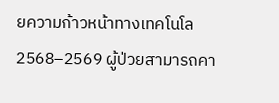ยความก้าวหน้าทางเทคโนโล 2568–2569 ผู้ป่วยสามารถคา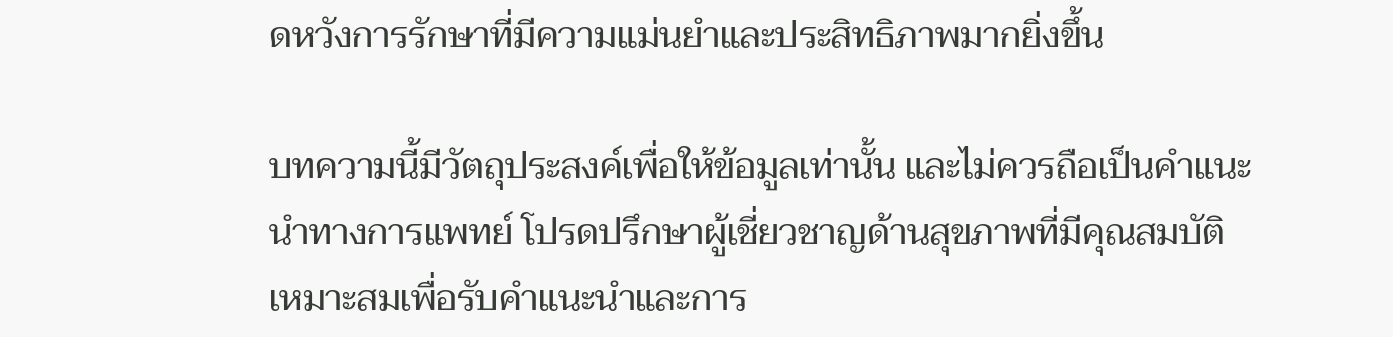ดหวังการรักษาที่มีความแม่นยำและประสิทธิภาพมากยิ่งขึ้น

บทความนี้มีวัตถุประสงค์เพื่อให้ข้อมูลเท่านั้น และไม่ควรถือเป็นคำแนะนำทางการแพทย์ โปรดปรึกษาผู้เชี่ยวชาญด้านสุขภาพที่มีคุณสมบัติเหมาะสมเพื่อรับคำแนะนำและการ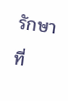รักษาที่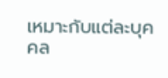เหมาะกับแต่ละบุคคล